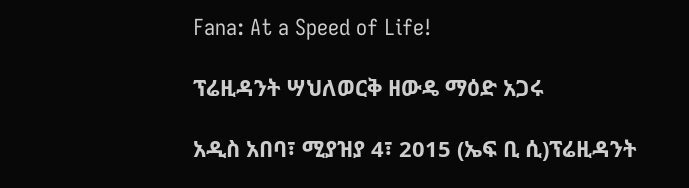Fana: At a Speed of Life!

ፕሬዚዳንት ሣህለወርቅ ዘውዴ ማዕድ አጋሩ

አዲስ አበባ፣ ሚያዝያ 4፣ 2015 (ኤፍ ቢ ሲ)ፕሬዚዳንት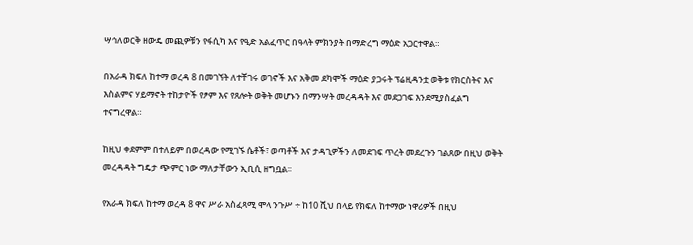ሣኅለወርቅ ዘውዴ መጪዎቹን የፋሲካ እና የዒድ አልፈጥር በዓላት ምክንያት በማድረግ ማዕድ አጋርተዋል።

በአራዳ ክፍለ ከተማ ወረዳ 8 በመገኘት ለተቸገሩ ወገኖች እና አቅመ ደካሞች ማዕድ ያጋሩት ፕሬዚዳንቷ ወቅቱ የክርስትና እና እስልምና ሃይማኖት ተከታዮች የፆም እና የጸሎት ወቅት መሆኑን በማንሣት መረዳዳት እና መደጋገፍ እንደሚያስፈልግ ተናግረዋል።

ከዚህ ቀደምም በተለይም በወረዳው የሚገኙ ሴቶች፣ ወጣቶች እና ታዳጊዎችን ለመደገፍ ጥረት መደረጉን ገልጸው በዚህ ወቅት መረዳዳት ግዴታ ጭምር ነው ማለታቸውን ኢቢሲ ዘግቧል፡፡

የአራዳ ክፍለ ከተማ ወረዳ 8 ዋና ሥራ አስፈጻሚ ሞላ ንጉሥ ÷ ከ10 ሺህ በላይ የክፍለ ከተማው ነዋሪዎች በዚህ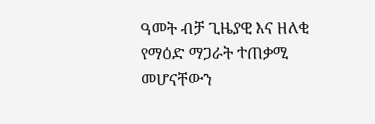ዓመት ብቻ ጊዜያዊ እና ዘለቂ የማዕድ ማጋራት ተጠቃሚ መሆናቸውን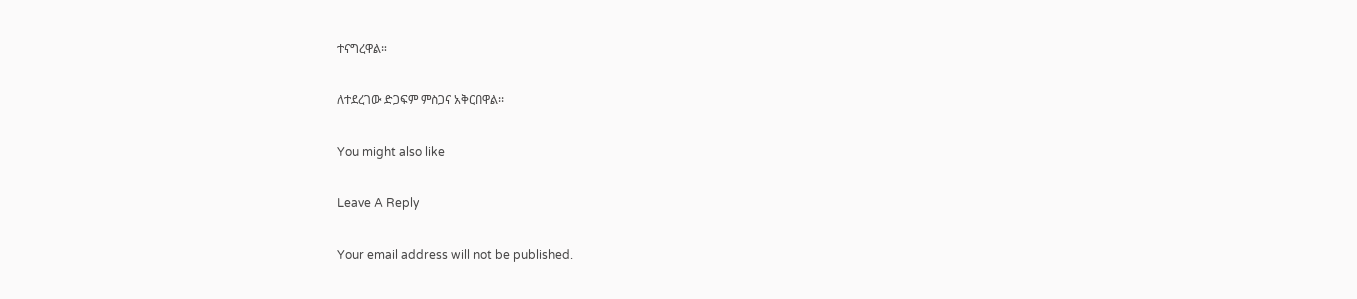ተናግረዋል።

ለተደረገው ድጋፍም ምስጋና አቅርበዋል፡፡

You might also like

Leave A Reply

Your email address will not be published.